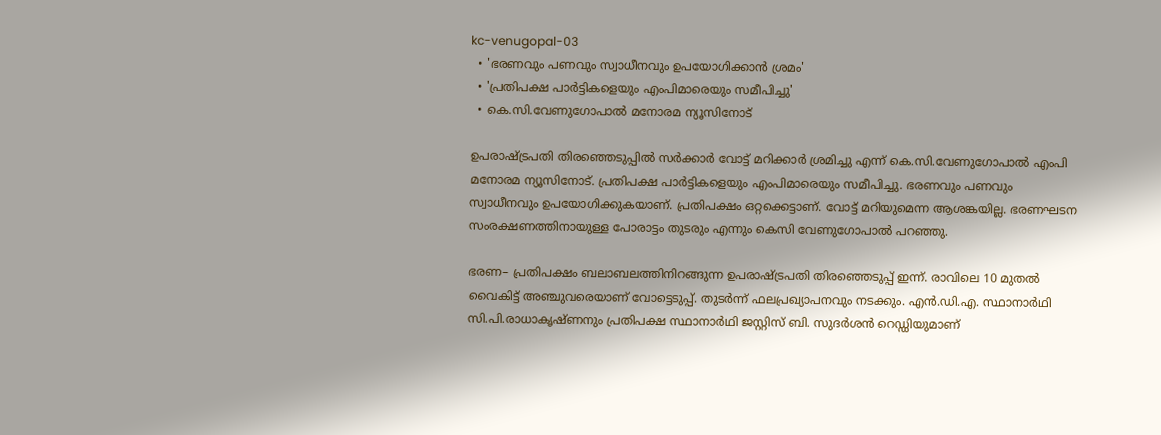kc-venugopal-03
  • 'ഭരണവും പണവും സ്വാധീനവും ഉപയോഗിക്കാൻ ശ്രമം'
  • 'പ്രതിപക്ഷ പാർട്ടികളെയും എംപിമാരെയും സമീപിച്ചു'
  • കെ.സി.വേണുഗോപാൽ മനോരമ ന്യൂസിനോട്

ഉപരാഷ്ട്രപതി തിരഞ്ഞെടുപ്പിൽ സർക്കാർ വോട്ട് മറിക്കാർ ശ്രമിച്ചു എന്ന് കെ.സി.വേണുഗോപാൽ എംപി മനോരമ ന്യൂസിനോട്. പ്രതിപക്ഷ പാർട്ടികളെയും എംപിമാരെയും സമീപിച്ചു. ഭരണവും പണവും സ്വാധീനവും ഉപയോഗിക്കുകയാണ്. പ്രതിപക്ഷം ഒറ്റക്കെട്ടാണ്. വോട്ട് മറിയുമെന്ന ആശങ്കയില്ല. ഭരണഘടന സംരക്ഷണത്തിനായുള്ള പോരാട്ടം തുടരും എന്നും കെസി വേണുഗോപാൽ പറഞ്ഞു.

ഭരണ– പ്രതിപക്ഷം ബലാബലത്തിനിറങ്ങുന്ന ഉപരാഷ്ട്രപതി തിരഞ്ഞെടുപ്പ് ഇന്ന്. രാവിലെ 10 മുതല്‍ വൈകിട്ട് അഞ്ചുവരെയാണ് വോട്ടെടുപ്പ്. തുടര്‍ന്ന് ഫലപ്രഖ്യാപനവും നടക്കും. എന്‍.ഡി.എ. സ്ഥാനാര്‍ഥി സി.പി.രാധാകൃഷ്ണനും പ്രതിപക്ഷ സ്ഥാനാര്‍ഥി ജസ്റ്റിസ് ബി. സുദര്‍ശന്‍ റെഡ്ഡിയുമാണ്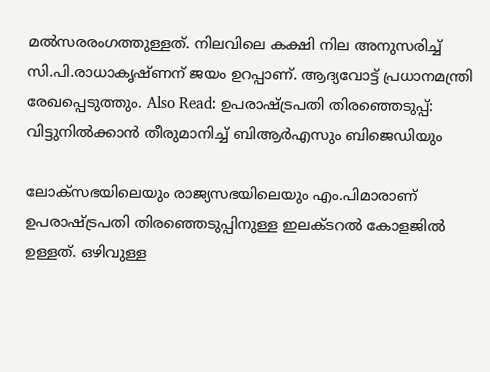മല്‍സരരംഗത്തുള്ളത്. നിലവിലെ കക്ഷി നില അനുസരിച്ച് സി.പി.രാധാകൃഷ്ണന് ജയം ഉറപ്പാണ്. ആദ്യവോട്ട് പ്രധാനമന്ത്രി രേഖപ്പെടുത്തും. Also Read: ഉപരാഷ്ട്രപതി തിരഞ്ഞെടുപ്പ്: വിട്ടുനില്‍ക്കാന്‍ തീരുമാനിച്ച് ബിആര്‍എസും ബിജെഡിയും

ലോക്സഭയിലെയും രാജ്യസഭയിലെയും എം.പിമാരാണ് ഉപരാഷ്ട്രപതി തിരഞ്ഞെടുപ്പിനുള്ള ഇലക്ടറല്‍ കോളജില്‍ ഉള്ളത്. ഒഴിവുള്ള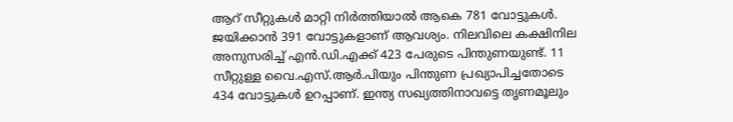ആറ് സീറ്റുകള്‍ മാറ്റി നിര്‍ത്തിയാല്‍ ആകെ 781 വോട്ടുകള്‍. ജയിക്കാന്‍ 391 വോട്ടുകളാണ് ആവശ്യം. നിലവിലെ കക്ഷിനില അനുസരിച്ച് എന്‍.ഡി.എക്ക് 423 പേരുടെ പിന്തുണയുണ്ട്. 11 സീറ്റുള്ള വൈ.എസ്.ആര്‍.പിയും പിന്തുണ പ്രഖ്യാപിച്ചതോടെ 434 വോട്ടുകള്‍ ഉറപ്പാണ്. ഇന്ത്യ സഖ്യത്തിനാവട്ടെ തൃണമൂലും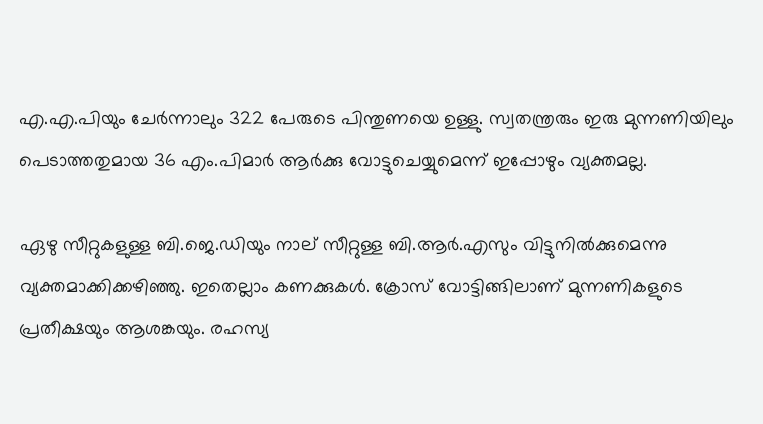എ.എ.പിയും ചേര്‍ന്നാലും 322 പേരുടെ പിന്തുണയെ ഉള്ളു. സ്വതന്ത്രരും ഇരു മുന്നണിയിലും പെടാത്തതുമായ 36 എം.പിമാര്‍ ആര്‍ക്കു വോട്ടുചെയ്യുമെന്ന് ഇപ്പോഴും വ്യക്തമല്ല.

ഏഴു സീറ്റുകളുള്ള ബി.ജെ.ഡിയും നാല് സീറ്റുള്ള ബി.ആര്‍.എസും വിട്ടുനില്‍ക്കുമെന്നു വ്യക്തമാക്കിക്കഴിഞ്ഞു. ഇതെല്ലാം കണക്കുകള്‍. ക്രോസ് വോട്ടിങ്ങിലാണ് മുന്നണികളുടെ പ്രതീക്ഷയും ആശങ്കയും. രഹസ്യ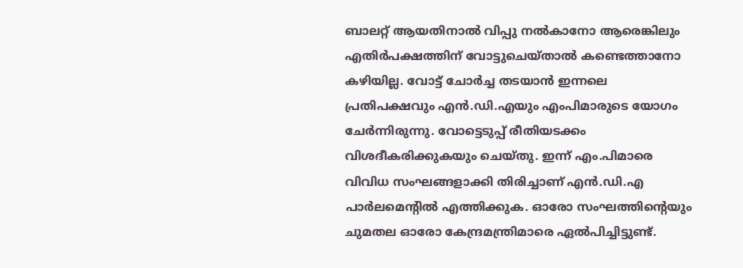ബാലറ്റ് ആയതിനാല്‍ വിപ്പു നല്‍കാനോ ആരെങ്കിലും എതിര്‍പക്ഷത്തിന് വോട്ടുചെയ്താല്‍ കണ്ടെത്താനോ കഴിയില്ല. വോട്ട് ചോര്‍ച്ച തടയാന്‍ ഇന്നലെ പ്രതിപക്ഷവും എന്‍.ഡി.എയും എംപിമാരുടെ യോഗം ചേര്‍ന്നിരുന്നു. വോട്ടെടുപ്പ് രീതിയടക്കം വിശദീകരിക്കുകയും ചെയ്തു. ഇന്ന് എം.പിമാരെ വിവിധ സംഘങ്ങളാക്കി തിരിച്ചാണ് എന്‍.ഡി.എ പാര്‍ലമെന്‍റില്‍ എത്തിക്കുക. ഓരോ സംഘത്തിന്‍റെയും ചുമതല ഓരോ കേന്ദ്രമന്ത്രിമാരെ ഏല്‍പിച്ചിട്ടുണ്ട്.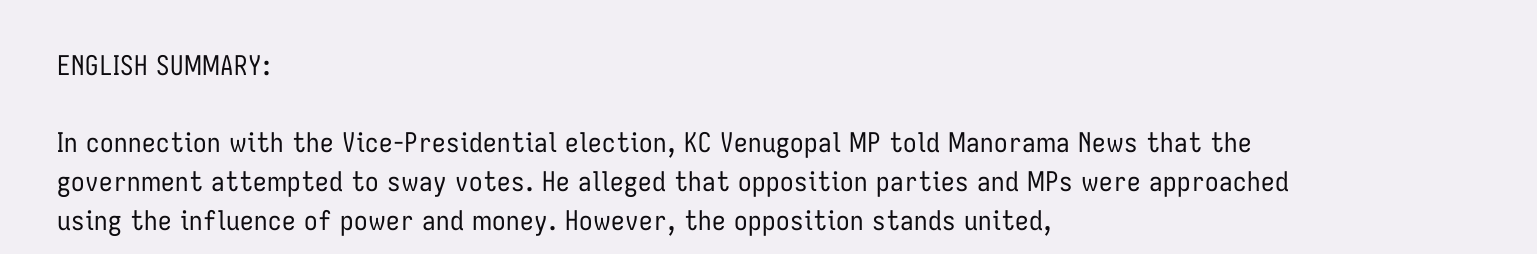ENGLISH SUMMARY:

In connection with the Vice-Presidential election, KC Venugopal MP told Manorama News that the government attempted to sway votes. He alleged that opposition parties and MPs were approached using the influence of power and money. However, the opposition stands united,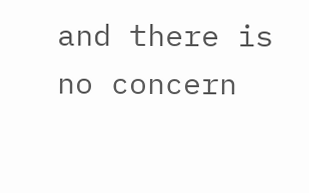and there is no concern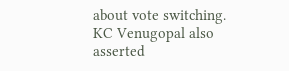about vote switching. KC Venugopal also asserted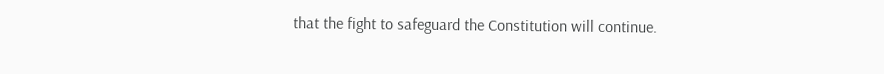that the fight to safeguard the Constitution will continue.